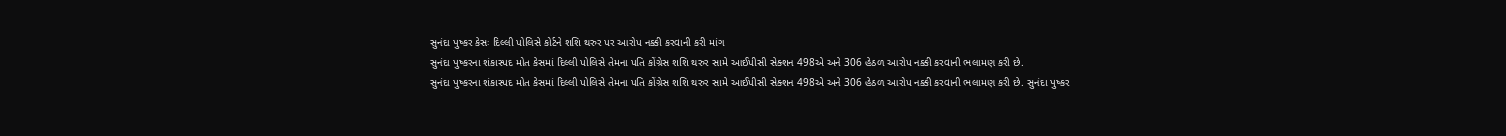સુનંદા પુષ્કર કેસઃ દિલ્લી પોલિસે કોર્ટને શશિ થરુર પર આરોપ નક્કી કરવાની કરી માંગ
સુનંદા પુષ્કરના શંકાસ્પદ મોત કેસમાં દિલ્લી પોલિસે તેમના પતિ કોંગ્રેસ શશિ થરુર સામે આઈપીસી સેક્શન 498એ અને 306 હેઠળ આરોપ નક્કી કરવાની ભલામણ કરી છે.
સુનંદા પુષ્કરના શંકાસ્પદ મોત કેસમાં દિલ્લી પોલિસે તેમના પતિ કોંગ્રેસ શશિ થરુર સામે આઈપીસી સેક્શન 498એ અને 306 હેઠળ આરોપ નક્કી કરવાની ભલામણ કરી છે. સુનંદા પુષ્કર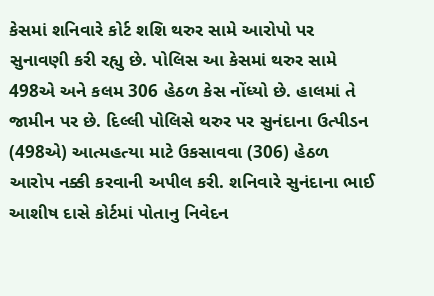કેસમાં શનિવારે કોર્ટ શશિ થરુર સામે આરોપો પર સુનાવણી કરી રહ્યુ છે. પોલિસ આ કેસમાં થરુર સામે 498એ અને કલમ 306 હેઠળ કેસ નોંધ્યો છે. હાલમાં તે જામીન પર છે. દિલ્લી પોલિસે થરુર પર સુનંદાના ઉત્પીડન (498એ) આત્મહત્યા માટે ઉકસાવવા (306) હેઠળ આરોપ નક્કી કરવાની અપીલ કરી. શનિવારે સુનંદાના ભાઈ આશીષ દાસે કોર્ટમાં પોતાનુ નિવેદન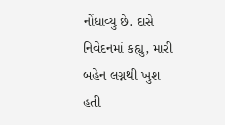નોંધાવ્યુ છે. દાસે નિવેદનમાં કહ્યુ, મારી બહેન લગ્નથી ખુશ હતી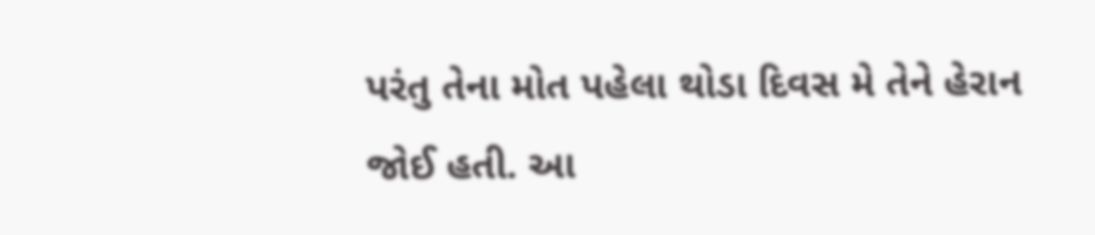પરંતુ તેના મોત પહેલા થોડા દિવસ મે તેને હેરાન જોઈ હતી. આ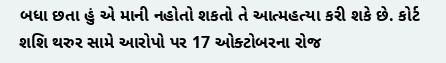બધા છતા હું એ માની નહોતો શકતો તે આત્મહત્યા કરી શકે છે. કોર્ટ શશિ થરુર સામે આરોપો પર 17 ઓક્ટોબરના રોજ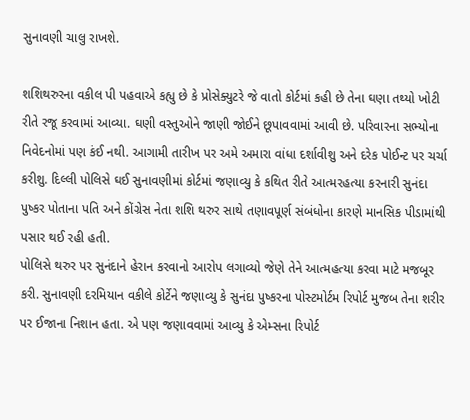સુનાવણી ચાલુ રાખશે.

શશિથરુરના વકીલ પી પહવાએ કહ્યુ છે કે પ્રોસેક્યુટરે જે વાતો કોર્ટમાં કહી છે તેના ઘણા તથ્યો ખોટી રીતે રજૂ કરવામાં આવ્યા. ઘણી વસ્તુઓને જાણી જોઈને છૂપાવવામાં આવી છે. પરિવારના સભ્યોના નિવેદનોમાં પણ કંઈ નથી. આગામી તારીખ પર અમે અમારા વાંધા દર્શાવીશુ અને દરેક પોઈન્ટ પર ચર્ચા કરીશુ. દિલ્લી પોલિસે ઘઈ સુનાવણીમાં કોર્ટમાં જણાવ્યુ કે કથિત રીતે આત્મરહત્યા કરનારી સુનંદા પુષ્કર પોતાના પતિ અને કોંગ્રેસ નેતા શશિ થરુર સાથે તણાવપૂર્ણ સંબંધોના કારણે માનસિક પીડામાંથી પસાર થઈ રહી હતી.
પોલિસે થરુર પર સુનંદાને હેરાન કરવાનો આરોપ લગાવ્યો જેણે તેને આત્મહત્યા કરવા માટે મજબૂર કરી. સુનાવણી દરમિયાન વકીલે કોર્ટેને જણાવ્યુ કે સુનંદા પુષ્કરના પોસ્ટમોર્ટમ રિપોર્ટ મુજબ તેના શરીર પર ઈજાના નિશાન હતા. એ પણ જણાવવામાં આવ્યુ કે એમ્સના રિપોર્ટ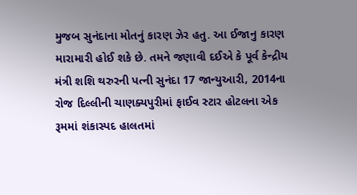મુજબ સુનંદાના મોતનું કારણ ઝેર હતુ. આ ઈજાનુ કારણ મારામારી હોઈ શકે છે. તમને જણાવી દઈએ કે પૂર્વ કેન્દ્રીય મંત્રી શશિ થરુરની પત્ની સુનંદા 17 જાન્યુઆરી, 2014ના રોજ દિલ્લીની ચાણક્યપુરીમાં ફાઈવ સ્ટાર હોટલના એક રૂમમાં શંકાસ્પદ હાલતમાં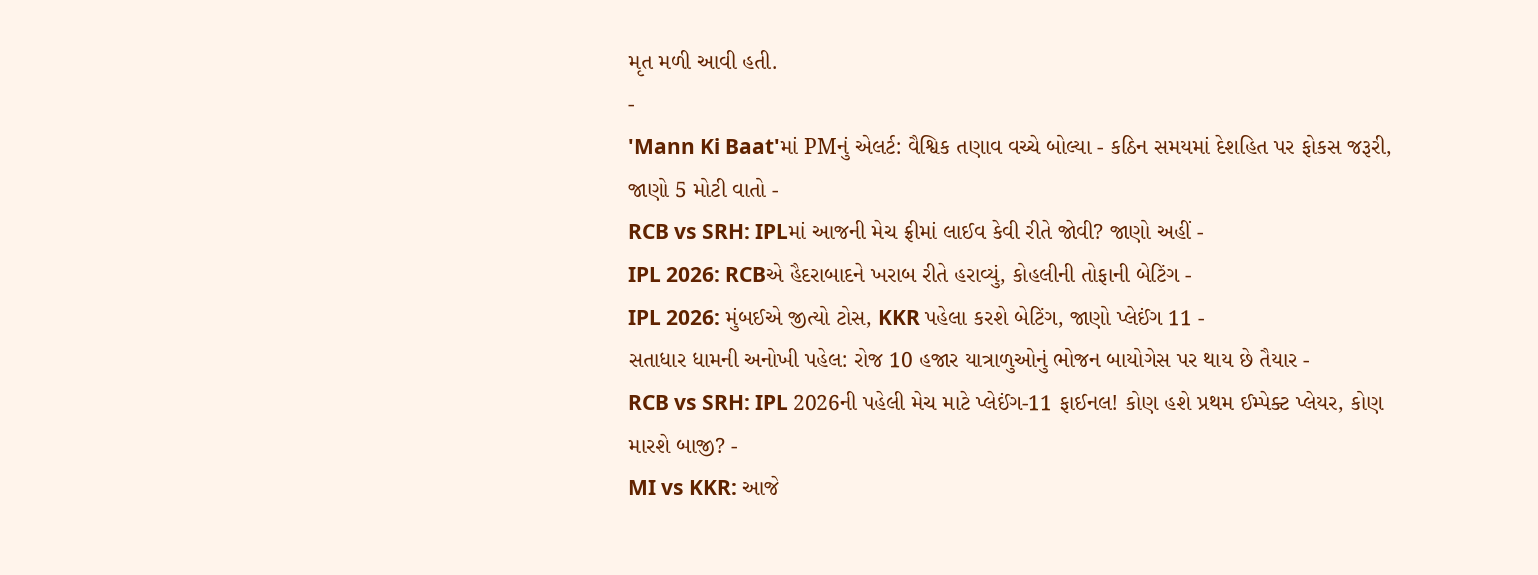મૃત મળી આવી હતી.
-
'Mann Ki Baat'માં PMનું એલર્ટ: વૈશ્વિક તણાવ વચ્ચે બોલ્યા - કઠિન સમયમાં દેશહિત પર ફોકસ જરૂરી, જાણો 5 મોટી વાતો -
RCB vs SRH: IPLમાં આજની મેચ ફ્રીમાં લાઈવ કેવી રીતે જોવી? જાણો અહીં -
IPL 2026: RCBએ હૈદરાબાદને ખરાબ રીતે હરાવ્યું, કોહલીની તોફાની બેટિંગ -
IPL 2026: મુંબઈએ જીત્યો ટોસ, KKR પહેલા કરશે બેટિંગ, જાણો પ્લેઈંગ 11 -
સતાધાર ધામની અનોખી પહેલ: રોજ 10 હજાર યાત્રાળુઓનું ભોજન બાયોગેસ પર થાય છે તૈયાર -
RCB vs SRH: IPL 2026ની પહેલી મેચ માટે પ્લેઈંગ-11 ફાઈનલ! કોણ હશે પ્રથમ ઈમ્પેક્ટ પ્લેયર, કોણ મારશે બાજી? -
MI vs KKR: આજે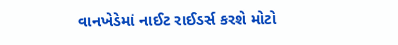વાનખેડેમાં નાઈટ રાઈડર્સ કરશે મોટો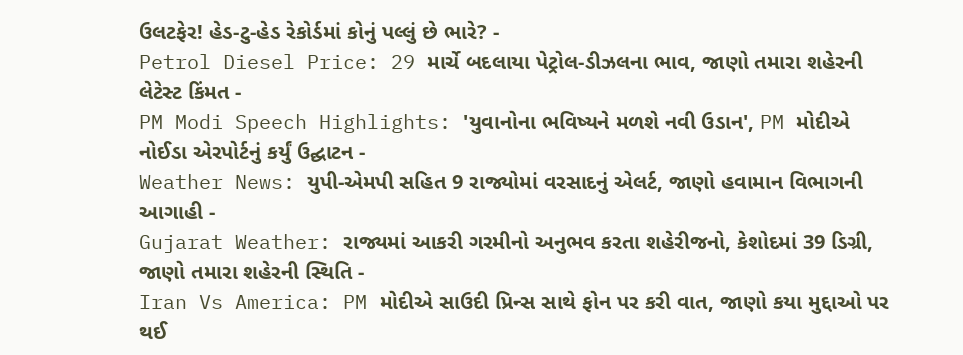ઉલટફેર! હેડ-ટુ-હેડ રેકોર્ડમાં કોનું પલ્લું છે ભારે? -
Petrol Diesel Price: 29 માર્ચે બદલાયા પેટ્રોલ-ડીઝલના ભાવ, જાણો તમારા શહેરની લેટેસ્ટ કિંમત -
PM Modi Speech Highlights: 'યુવાનોના ભવિષ્યને મળશે નવી ઉડાન', PM મોદીએ નોઈડા એરપોર્ટનું કર્યું ઉદ્ઘાટન -
Weather News: યુપી-એમપી સહિત 9 રાજ્યોમાં વરસાદનું એલર્ટ, જાણો હવામાન વિભાગની આગાહી -
Gujarat Weather: રાજ્યમાં આકરી ગરમીનો અનુભવ કરતા શહેરીજનો, કેશોદમાં 39 ડિગ્રી, જાણો તમારા શહેરની સ્થિતિ -
Iran Vs America: PM મોદીએ સાઉદી પ્રિન્સ સાથે ફોન પર કરી વાત, જાણો કયા મુદ્દાઓ પર થઈ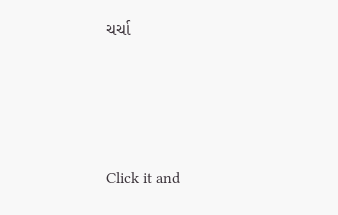ચર્ચા






Click it and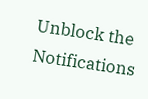Unblock the Notifications